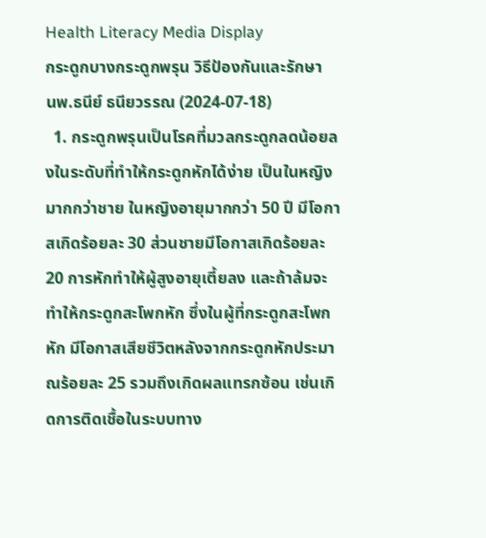Health Literacy Media Display
กระดูกบางกระดูกพรุน วิธีป้องกันและรักษา
นพ.ธนีย์ ธนียวรรณ (2024-07-18)
  1. กระดูกพรุนเป็นโรคที่มวลกระดูกลดน้อยลงในระดับที่ทำให้กระดูกหักได้ง่าย เป็นในหญิงมากกว่าชาย ในหญิงอายุมากกว่า 50 ปี มีโอกาสเกิดร้อยละ 30 ส่วนชายมีโอกาสเกิดร้อยละ 20 การหักทำให้ผู้สูงอายุเตี้ยลง และถ้าล้มจะทำให้กระดูกสะโพกหัก ซึ่งในผู้ที่กระดูกสะโพกหัก มีโอกาสเสียชีวิตหลังจากกระดูกหักประมาณร้อยละ 25 รวมถึงเกิดผลแทรกซ้อน เช่นเกิดการติดเชื้อในระบบทาง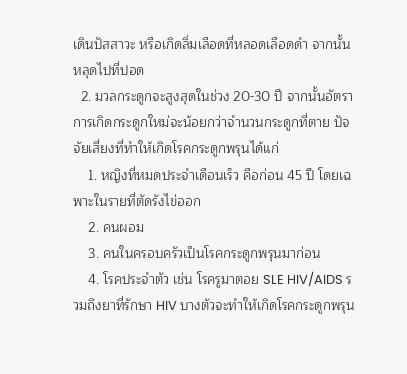เดินปัสสาวะ หรือเกิดลิ่มเลือดที่หลอดเลือดดำ จากนั้นหลุดไปที่ปอด
  2. มวลกระดูกจะสูงสุดในช่วง 20-30 ปี จากนั้นอัตราการเกิดกระดูกใหม่จะน้อยกว่าจำนวนกระดูกที่ตาย ปัจจัยเสี่ยงที่ทำให้เกิดโรคกระดูกพรุนได้แก่
    1. หญิงที่หมดประจำเดือนเร็ว คือก่อน 45 ปี โดยเฉพาะในรายที่ตัดรังไข่ออก
    2. คนผอม
    3. คนในครอบครัวเป็นโรคกระดูกพรุนมาก่อน
    4. โรคประจำตัว เช่น โรครูมาตอย SLE HIV/AIDS รวมถึงยาที่รักษา HIV บางตัวจะทำให้เกิดโรคกระดูกพรุน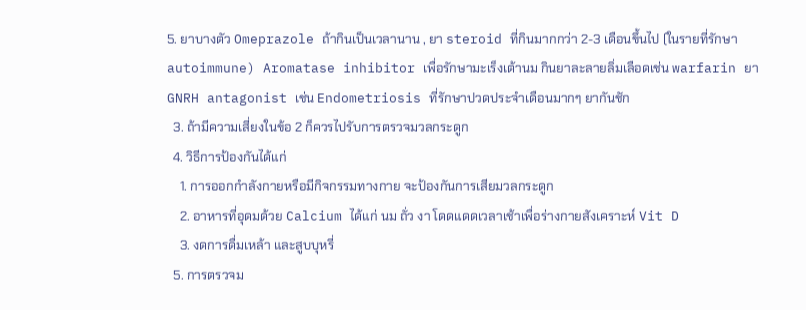5. ยาบางตัว Omeprazole ถ้ากินเป็นเวลานาน , ยา steroid ที่กินมากกว่า 2-3 เดือนขึ้นไป (ในรายที่รักษา autoimmune) Aromatase inhibitor เพื่อรักษามะเร็งเต้านม กินยาละลายลิ่มเลือดเช่น warfarin ยา GNRH antagonist เช่น Endometriosis ที่รักษาปวดประจำเดือนมากๆ ยากันชัก
  3. ถ้ามีความเสี่ยงในข้อ 2 ก็ควรไปรับการตรวจมวลกระดูก
  4. วิธีการป้องกันได้แก่
    1. การออกกำลังกายหรือมีกิจกรรมทางกาย จะป้องกันการเสียมวลกระดูก
    2. อาหารที่อุดมด้วย Calcium ได้แก่ นม ถั่ว งา โดดแดดเวลาเช้าเพื่อร่างกายสังเคราะห์ Vit D
    3. งดการดื่มเหล้า และสูบบุหรี่
  5. การตรวจม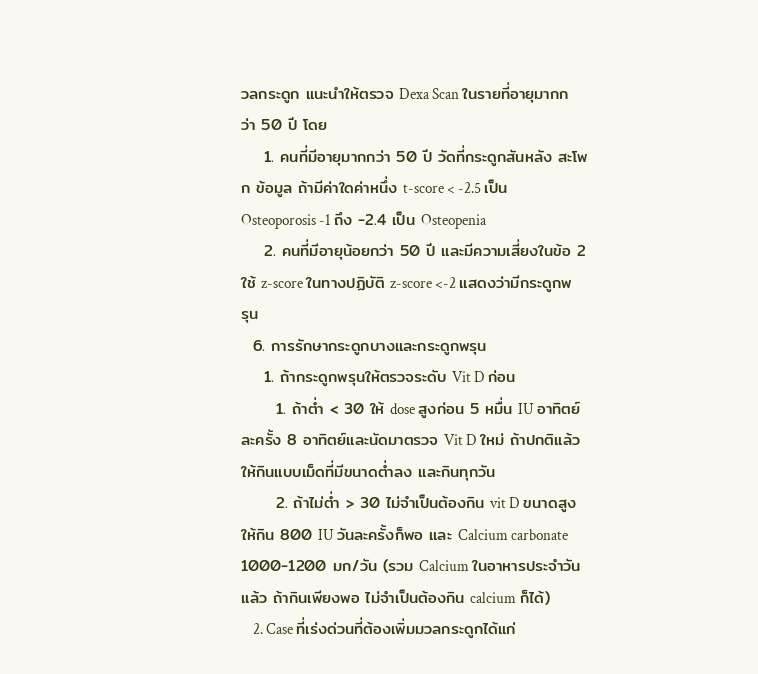วลกระดูก แนะนำให้ตรวจ Dexa Scan ในรายที่อายุมากกว่า 50 ปี โดย
    1. คนที่มีอายุมากกว่า 50 ปี วัดที่กระดูกสันหลัง สะโพก ข้อมูล ถ้ามีค่าใดค่าหนึ่ง t-score < -2.5 เป็น Osteoporosis -1 ถึง -2.4 เป็น Osteopenia
    2. คนที่มีอายุน้อยกว่า 50 ปี และมีความเสี่ยงในข้อ 2 ใช้ z-score ในทางปฏิบัติ z-score <-2 แสดงว่ามีกระดูกพรุน
  6. การรักษากระดูกบางและกระดูกพรุน
    1. ถ้ากระดูกพรุนให้ตรวจระดับ Vit D ก่อน
      1. ถ้าต่ำ < 30 ให้ dose สูงก่อน 5 หมื่น IU อาทิตย์ละครั้ง 8 อาทิตย์และนัดมาตรวจ Vit D ใหม่ ถ้าปกติแล้วให้กินแบบเม็ดที่มีขนาดต่ำลง และกินทุกวัน
      2. ถ้าไม่ต่ำ > 30 ไม่จำเป็นต้องกิน vit D ขนาดสูง ให้กิน 800 IU วันละครั้งก็พอ และ Calcium carbonate 1000-1200 มก/วัน (รวม Calcium ในอาหารประจำวันแล้ว ถ้ากินเพียงพอ ไม่จำเป็นต้องกิน calcium ก็ได้)
    2. Case ที่เร่งด่วนที่ต้องเพิ่มมวลกระดูกได้แก่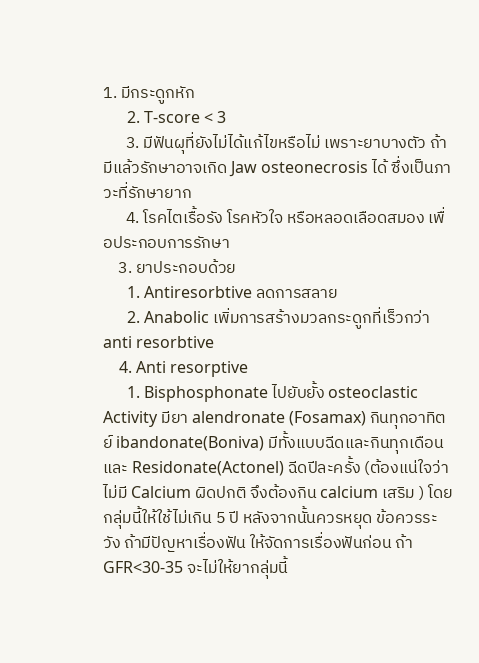1. มีกระดูกหัก
      2. T-score < 3
      3. มีฟันผุที่ยังไม่ได้แก้ไขหรือไม่ เพราะยาบางตัว ถ้ามีแล้วรักษาอาจเกิด Jaw osteonecrosis ได้ ซึ่งเป็นภาวะที่รักษายาก
      4. โรคไตเรื้อรัง โรคหัวใจ หรือหลอดเลือดสมอง เพื่อประกอบการรักษา
    3. ยาประกอบด้วย
      1. Antiresorbtive ลดการสลาย
      2. Anabolic เพิ่มการสร้างมวลกระดูกที่เร็วกว่า anti resorbtive
    4. Anti resorptive
      1. Bisphosphonate ไปยับยั้ง osteoclastic Activity มียา alendronate (Fosamax) กินทุกอาทิตย์ ibandonate(Boniva) มีทั้งแบบฉีดและกินทุกเดือน และ Residonate(Actonel) ฉีดปีละครั้ง (ต้องแน่ใจว่าไม่มี Calcium ผิดปกติ จึงต้องกิน calcium เสริม ) โดยกลุ่มนี้ให้ใช้ไม่เกิน 5 ปี หลังจากนั้นควรหยุด ข้อควรระวัง ถ้ามีปัญหาเรื่องฟัน ให้จัดการเรื่องฟันก่อน ถ้า GFR<30-35 จะไม่ให้ยากลุ่มนี้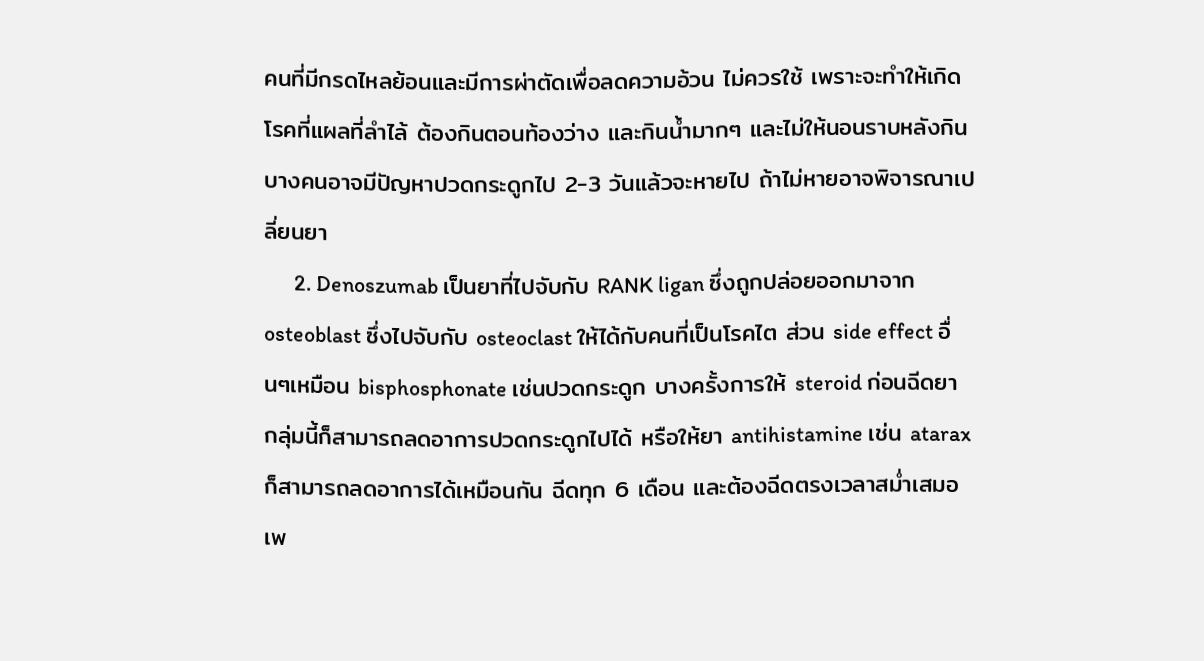คนที่มีกรดไหลย้อนและมีการผ่าตัดเพื่อลดความอ้วน ไม่ควรใช้ เพราะจะทำให้เกิดโรคที่แผลที่ลำไล้ ต้องกินตอนท้องว่าง และกินน้ำมากๆ และไม่ให้นอนราบหลังกิน บางคนอาจมีปัญหาปวดกระดูกไป 2-3 วันแล้วจะหายไป ถ้าไม่หายอาจพิจารณาเปลี่ยนยา
      2. Denoszumab เป็นยาที่ไปจับกับ RANK ligan ซึ่งถูกปล่อยออกมาจาก osteoblast ซึ่งไปจับกับ osteoclast ให้ได้กับคนที่เป็นโรคไต ส่วน side effect อื่นๆเหมือน bisphosphonate เช่นปวดกระดูก บางครั้งการให้ steroid ก่อนฉีดยากลุ่มนี้ก็สามารถลดอาการปวดกระดูกไปได้ หรือให้ยา antihistamine เช่น atarax ก็สามารถลดอาการได้เหมือนกัน ฉีดทุก 6 เดือน และต้องฉีดตรงเวลาสม่ำเสมอ เพ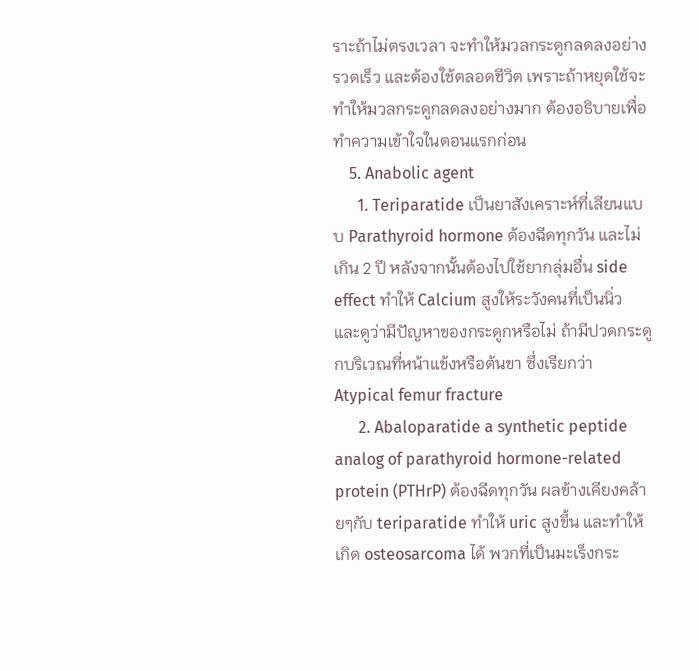ราะถ้าไม่ตรงเวลา จะทำให้มวลกระดูกลดลงอย่างรวดเร็ว และต้องใช้ตลอดชีวิต เพราะถ้าหยุดใช้จะทำให้มวลกระดูกลดลงอย่างมาก ต้องอธิบายเพื่อทำความเข้าใจในตอนแรกก่อน
    5. Anabolic agent
      1. Teriparatide เป็นยาสังเคราะห์ที่เลียนแบบ Parathyroid hormone ต้องฉีดทุกวัน และไม่เกิน 2 ปี หลังจากนั้นต้องไปใช้ยากลุ่มอื่น side effect ทำให้ Calcium สูงให้ระวังคนที่เป็นนิ่ว และดูว่ามีปัญหาของกระดูกหรือไม่ ถ้ามีปวดกระดูกบริเวณที่หน้าแข้งหรือต้นขา ซึ่งเรียกว่า Atypical femur fracture
      2. Abaloparatide a synthetic peptide analog of parathyroid hormone-related protein (PTHrP) ต้องฉีดทุกวัน ผลข้างเคียงคล้ายๆกับ teriparatide ทำให้ uric สูงขึ้น และทำให้เกิด osteosarcoma ได้ พวกที่เป็นมะเร็งกระ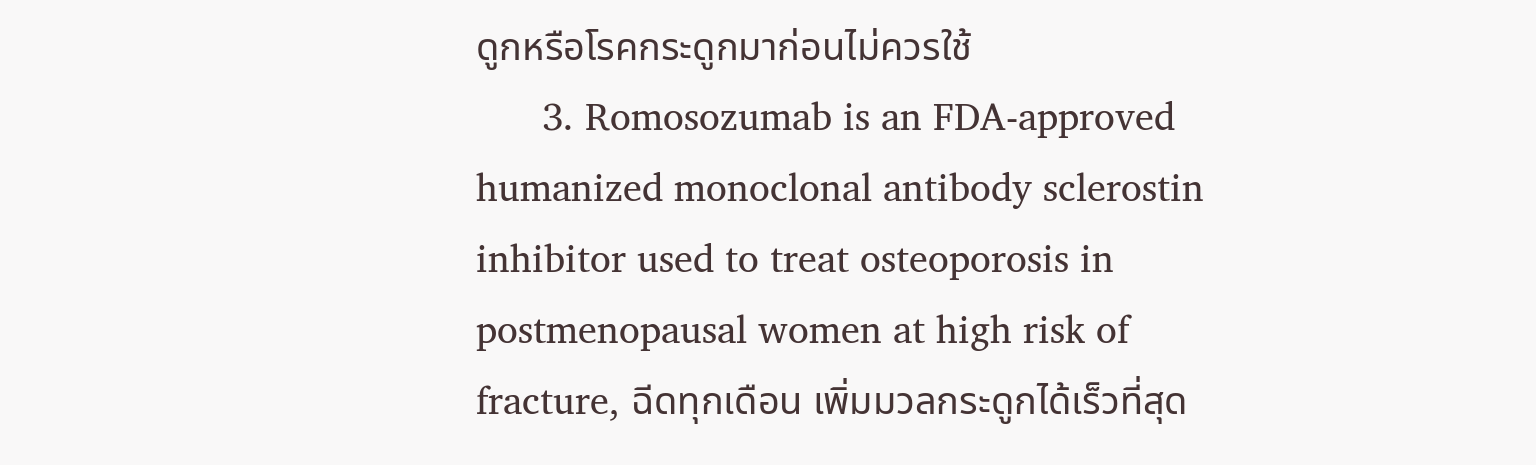ดูกหรือโรคกระดูกมาก่อนไม่ควรใช้
      3. Romosozumab is an FDA-approved humanized monoclonal antibody sclerostin inhibitor used to treat osteoporosis in postmenopausal women at high risk of fracture, ฉีดทุกเดือน เพิ่มมวลกระดูกได้เร็วที่สุด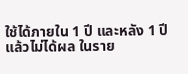ใช้ได้ภายใน 1 ปี และหลัง 1 ปีแล้วไม่ได้ผล ในราย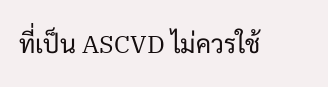ที่เป็น ASCVD ไม่ควรใช้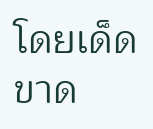โดยเด็ดขาด